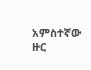አምስተኛው ዙር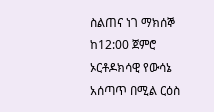ስልጠና ነገ ማክሰኞ ከ12:00 ጀምሮ ኦርቶዶክሳዊ የውሳኔ አሰጣጥ በሚል ርዕስ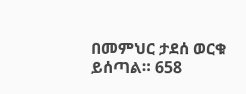በመምህር ታደሰ ወርቁ ይሰጣል። 658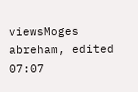viewsMoges abreham, edited 07:07